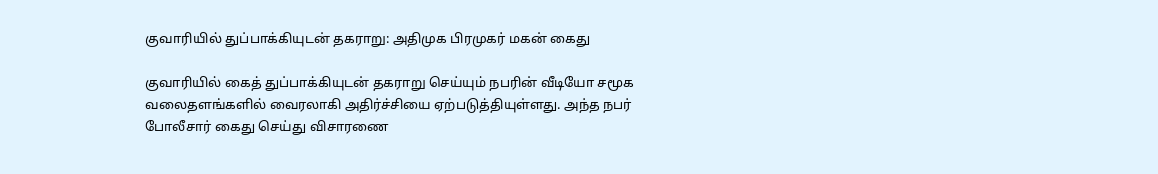குவாரியில் துப்பாக்கியுடன் தகராறு: அதிமுக பிரமுகர் மகன் கைது

குவாரியில் கைத் துப்பாக்கியுடன் தகராறு செய்யும் நபரின் வீடியோ சமூக வலைதளங்களில் வைரலாகி அதிர்ச்சியை ஏற்படுத்தியுள்ளது. அந்த நபர் போலீசார் கைது செய்து விசாரணை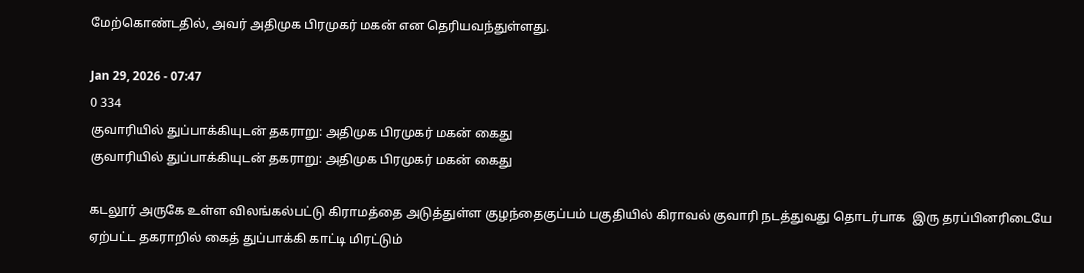மேற்கொண்டதில், அவர் அதிமுக பிரமுகர் மகன் என தெரியவந்துள்ளது.

Jan 29, 2026 - 07:47
0 334
குவாரியில் துப்பாக்கியுடன் தகராறு: அதிமுக பிரமுகர் மகன் கைது
குவாரியில் துப்பாக்கியுடன் தகராறு: அதிமுக பிரமுகர் மகன் கைது

கடலூர் அருகே உள்ள விலங்கல்பட்டு கிராமத்தை அடுத்துள்ள குழந்தைகுப்பம் பகுதியில் கிராவல் குவாரி நடத்துவது தொடர்பாக  இரு தரப்பினரிடையே ஏற்பட்ட தகராறில் கைத் துப்பாக்கி காட்டி மிரட்டும்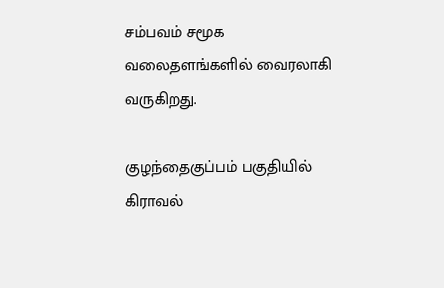சம்பவம் சமூக வலைதளங்களில் வைரலாகி வருகிறது.

குழந்தைகுப்பம் பகுதியில் கிராவல்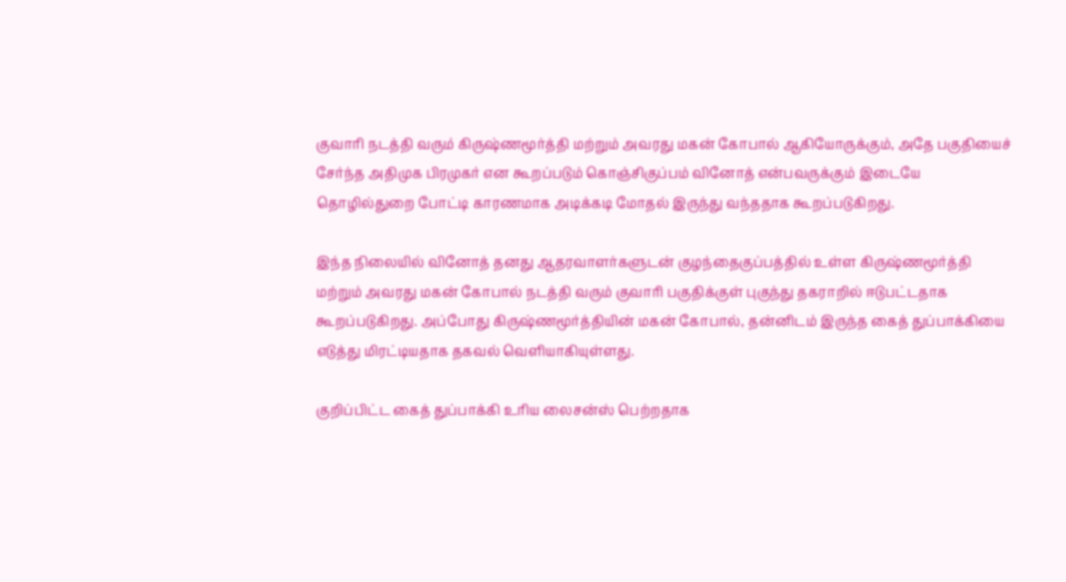குவாரி நடத்தி வரும் கிருஷ்ணமூர்த்தி மற்றும் அவரது மகன் கோபால் ஆகியோருக்கும், அதே பகுதியைச் சேர்ந்த அதிமுக பிரமுகர் என கூறப்படும் கொஞ்சிகுப்பம் வினோத் என்பவருக்கும் இடையே தொழில்துறை போட்டி காரணமாக அடிக்கடி மோதல் இருந்து வந்ததாக கூறப்படுகிறது.

இந்த நிலையில் வினோத் தனது ஆதரவாளர்களுடன் குழந்தைகுப்பத்தில் உள்ள கிருஷ்ணமூர்த்தி மற்றும் அவரது மகன் கோபால் நடத்தி வரும் குவாரி பகுதிக்குள் புகுந்து தகராறில் ஈடுபட்டதாக கூறப்படுகிறது. அப்போது கிருஷ்ணமூர்த்தியின் மகன் கோபால், தன்னிடம் இருந்த கைத் துப்பாக்கியை எடுத்து மிரட்டியதாக தகவல் வெளியாகியுள்ளது.

குறிப்பிட்ட கைத் துப்பாக்கி உரிய லைசன்ஸ் பெற்றதாக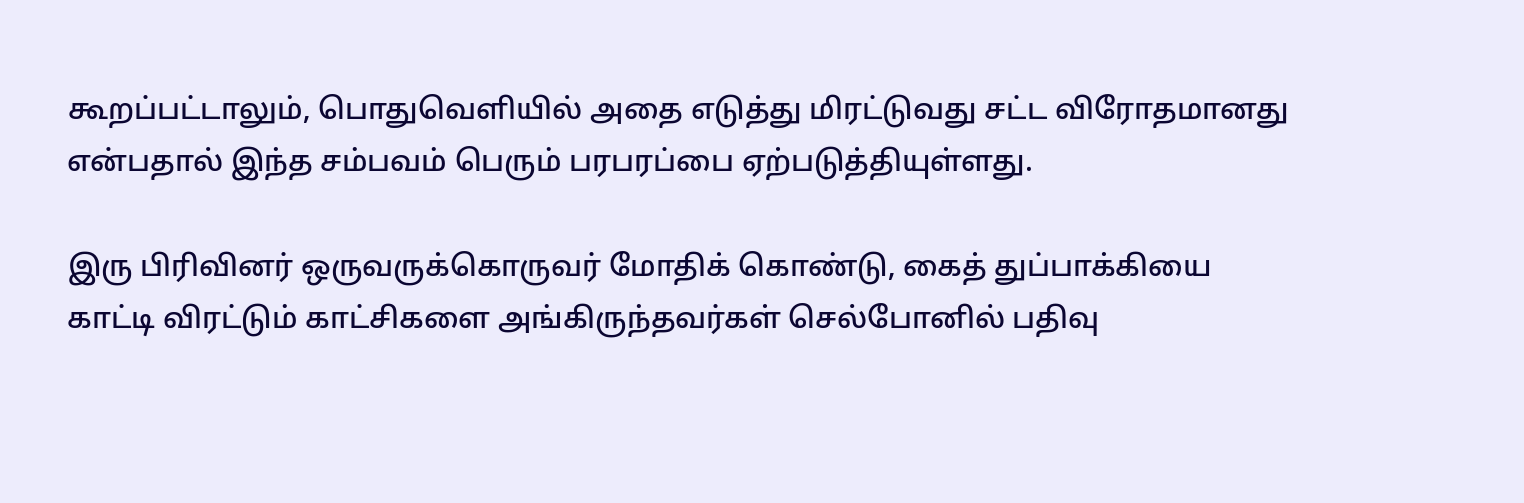கூறப்பட்டாலும், பொதுவெளியில் அதை எடுத்து மிரட்டுவது சட்ட விரோதமானது என்பதால் இந்த சம்பவம் பெரும் பரபரப்பை ஏற்படுத்தியுள்ளது.

இரு பிரிவினர் ஒருவருக்கொருவர் மோதிக் கொண்டு, கைத் துப்பாக்கியை காட்டி விரட்டும் காட்சிகளை அங்கிருந்தவர்கள் செல்போனில் பதிவு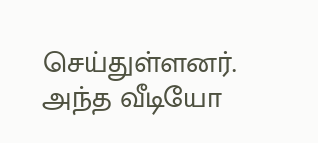செய்துள்ளனர். அந்த வீடியோ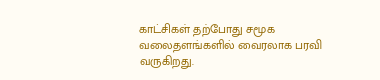காட்சிகள் தற்போது சமூக வலைதளங்களில் வைரலாக பரவி வருகிறது.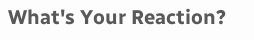What's Your Reaction?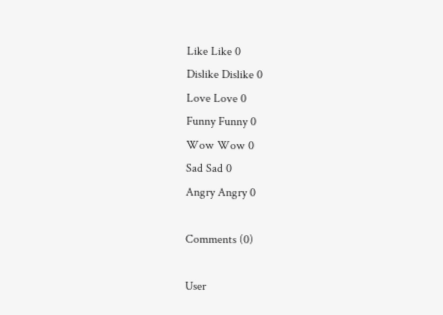Like Like 0
Dislike Dislike 0
Love Love 0
Funny Funny 0
Wow Wow 0
Sad Sad 0
Angry Angry 0

Comments (0)

User